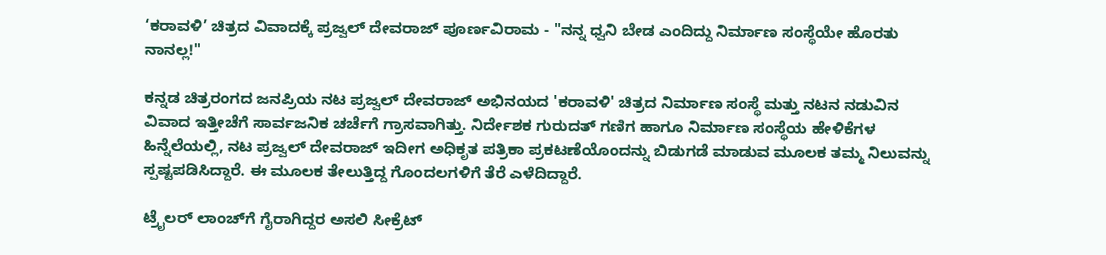‘ಕರಾವಳಿ’ ಚಿತ್ರದ ವಿವಾದಕ್ಕೆ ಪ್ರಜ್ವಲ್ ದೇವರಾಜ್ ಪೂರ್ಣವಿರಾಮ - "ನನ್ನ ಧ್ವನಿ ಬೇಡ ಎಂದಿದ್ದು ನಿರ್ಮಾಣ ಸಂಸ್ಥೆಯೇ ಹೊರತು ನಾನಲ್ಲ!"

ಕನ್ನಡ ಚಿತ್ರರಂಗದ ಜನಪ್ರಿಯ ನಟ ಪ್ರಜ್ವಲ್ ದೇವರಾಜ್ ಅಭಿನಯದ 'ಕರಾವಳಿ' ಚಿತ್ರದ ನಿರ್ಮಾಣ ಸಂಸ್ಥೆ ಮತ್ತು ನಟನ ನಡುವಿನ ವಿವಾದ ಇತ್ತೀಚೆಗೆ ಸಾರ್ವಜನಿಕ ಚರ್ಚೆಗೆ ಗ್ರಾಸವಾಗಿತ್ತು. ನಿರ್ದೇಶಕ ಗುರುದತ್ ಗಣಿಗ ಹಾಗೂ ನಿರ್ಮಾಣ ಸಂಸ್ಥೆಯ ಹೇಳಿಕೆಗಳ ಹಿನ್ನೆಲೆಯಲ್ಲಿ, ನಟ ಪ್ರಜ್ವಲ್ ದೇವರಾಜ್ ಇದೀಗ ಅಧಿಕೃತ ಪತ್ರಿಕಾ ಪ್ರಕಟಣೆಯೊಂದನ್ನು ಬಿಡುಗಡೆ ಮಾಡುವ ಮೂಲಕ ತಮ್ಮ ನಿಲುವನ್ನು ಸ್ಪಷ್ಟಪಡಿಸಿದ್ದಾರೆ. ಈ ಮೂಲಕ ತೇಲುತ್ತಿದ್ದ ಗೊಂದಲಗಳಿಗೆ ತೆರೆ ಎಳೆದಿದ್ದಾರೆ.

ಟ್ರೈಲರ್ ಲಾಂಚ್‌ಗೆ ಗೈರಾಗಿದ್ದರ ಅಸಲಿ ಸೀಕ್ರೆಟ್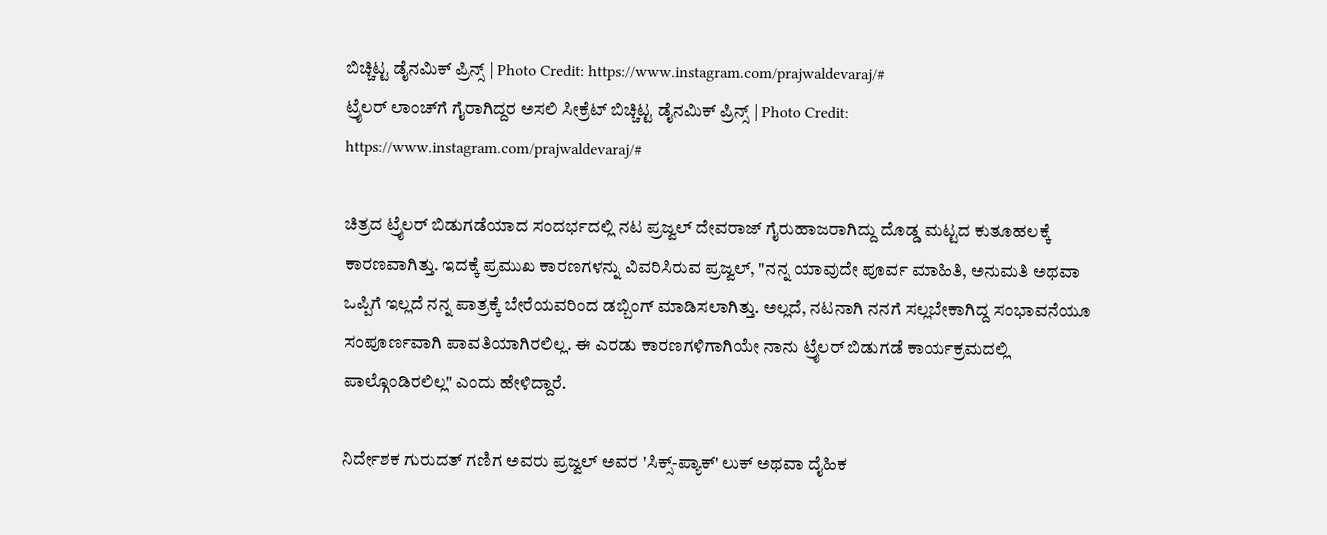ಬಿಚ್ಚಿಟ್ಟ ಡೈನಮಿಕ್ ಪ್ರಿನ್ಸ್ | Photo Credit: https://www.instagram.com/prajwaldevaraj/#
ಟ್ರೈಲರ್ ಲಾಂಚ್‌ಗೆ ಗೈರಾಗಿದ್ದರ ಅಸಲಿ ಸೀಕ್ರೆಟ್ ಬಿಚ್ಚಿಟ್ಟ ಡೈನಮಿಕ್ ಪ್ರಿನ್ಸ್ | Photo Credit: https://www.instagram.com/prajwaldevaraj/#

ಚಿತ್ರದ ಟ್ರೈಲರ್ ಬಿಡುಗಡೆಯಾದ ಸಂದರ್ಭದಲ್ಲಿ ನಟ ಪ್ರಜ್ವಲ್ ದೇವರಾಜ್ ಗೈರುಹಾಜರಾಗಿದ್ದು ದೊಡ್ಡ ಮಟ್ಟದ ಕುತೂಹಲಕ್ಕೆ ಕಾರಣವಾಗಿತ್ತು. ಇದಕ್ಕೆ ಪ್ರಮುಖ ಕಾರಣಗಳನ್ನು ವಿವರಿಸಿರುವ ಪ್ರಜ್ವಲ್, "ನನ್ನ ಯಾವುದೇ ಪೂರ್ವ ಮಾಹಿತಿ, ಅನುಮತಿ ಅಥವಾ ಒಪ್ಪಿಗೆ ಇಲ್ಲದೆ ನನ್ನ ಪಾತ್ರಕ್ಕೆ ಬೇರೆಯವರಿಂದ ಡಬ್ಬಿಂಗ್ ಮಾಡಿಸಲಾಗಿತ್ತು. ಅಲ್ಲದೆ, ನಟನಾಗಿ ನನಗೆ ಸಲ್ಲಬೇಕಾಗಿದ್ದ ಸಂಭಾವನೆಯೂ ಸಂಪೂರ್ಣವಾಗಿ ಪಾವತಿಯಾಗಿರಲಿಲ್ಲ. ಈ ಎರಡು ಕಾರಣಗಳಿಗಾಗಿಯೇ ನಾನು ಟ್ರೈಲರ್ ಬಿಡುಗಡೆ ಕಾರ್ಯಕ್ರಮದಲ್ಲಿ ಪಾಲ್ಗೊಂಡಿರಲಿಲ್ಲ" ಎಂದು ಹೇಳಿದ್ದಾರೆ.

ನಿರ್ದೇಶಕ ಗುರುದತ್ ಗಣಿಗ ಅವರು ಪ್ರಜ್ವಲ್ ಅವರ 'ಸಿಕ್ಸ್-ಪ್ಯಾಕ್' ಲುಕ್ ಅಥವಾ ದೈಹಿಕ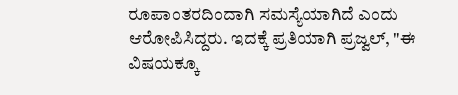ರೂಪಾಂತರದಿಂದಾಗಿ ಸಮಸ್ಯೆಯಾಗಿದೆ ಎಂದು ಆರೋಪಿಸಿದ್ದರು. ಇದಕ್ಕೆ ಪ್ರತಿಯಾಗಿ ಪ್ರಜ್ವಲ್, "ಈ ವಿಷಯಕ್ಕೂ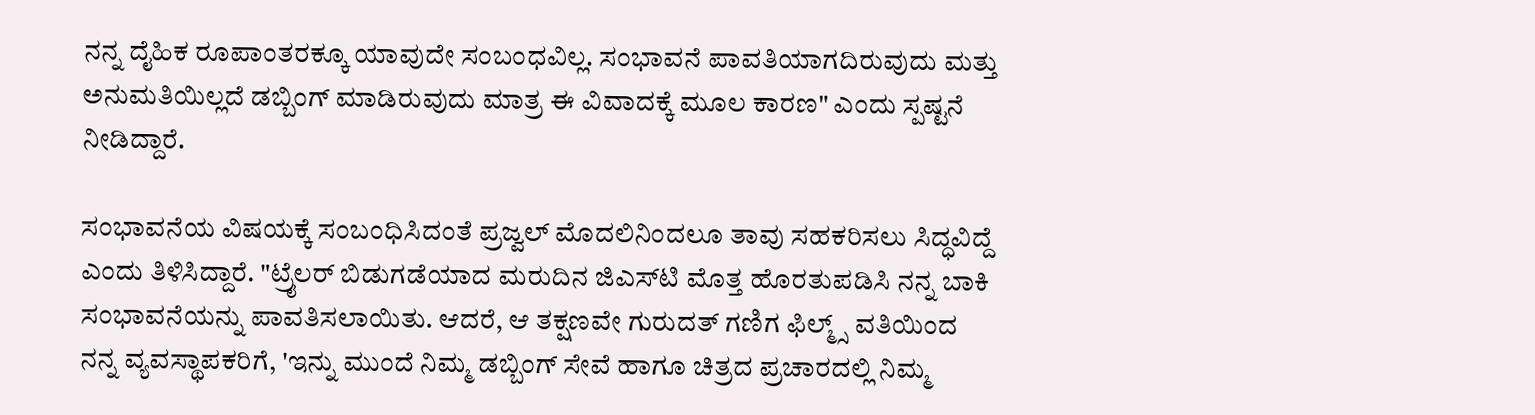ನನ್ನ ದೈಹಿಕ ರೂಪಾಂತರಕ್ಕೂ ಯಾವುದೇ ಸಂಬಂಧವಿಲ್ಲ. ಸಂಭಾವನೆ ಪಾವತಿಯಾಗದಿರುವುದು ಮತ್ತು ಅನುಮತಿಯಿಲ್ಲದೆ ಡಬ್ಬಿಂಗ್ ಮಾಡಿರುವುದು ಮಾತ್ರ ಈ ವಿವಾದಕ್ಕೆ ಮೂಲ ಕಾರಣ" ಎಂದು ಸ್ಪಷ್ಟನೆ ನೀಡಿದ್ದಾರೆ.

ಸಂಭಾವನೆಯ ವಿಷಯಕ್ಕೆ ಸಂಬಂಧಿಸಿದಂತೆ ಪ್ರಜ್ವಲ್ ಮೊದಲಿನಿಂದಲೂ ತಾವು ಸಹಕರಿಸಲು ಸಿದ್ಧವಿದ್ದೆ ಎಂದು ತಿಳಿಸಿದ್ದಾರೆ. "ಟ್ರೈಲರ್ ಬಿಡುಗಡೆಯಾದ ಮರುದಿನ ಜಿಎಸ್‌ಟಿ ಮೊತ್ತ ಹೊರತುಪಡಿಸಿ ನನ್ನ ಬಾಕಿ ಸಂಭಾವನೆಯನ್ನು ಪಾವತಿಸಲಾಯಿತು. ಆದರೆ, ಆ ತಕ್ಷಣವೇ ಗುರುದತ್ ಗಣಿಗ ಫಿಲ್ಮ್ಸ್ ವತಿಯಿಂದ ನನ್ನ ವ್ಯವಸ್ಥಾಪಕರಿಗೆ, 'ಇನ್ನು ಮುಂದೆ ನಿಮ್ಮ ಡಬ್ಬಿಂಗ್ ಸೇವೆ ಹಾಗೂ ಚಿತ್ರದ ಪ್ರಚಾರದಲ್ಲಿ ನಿಮ್ಮ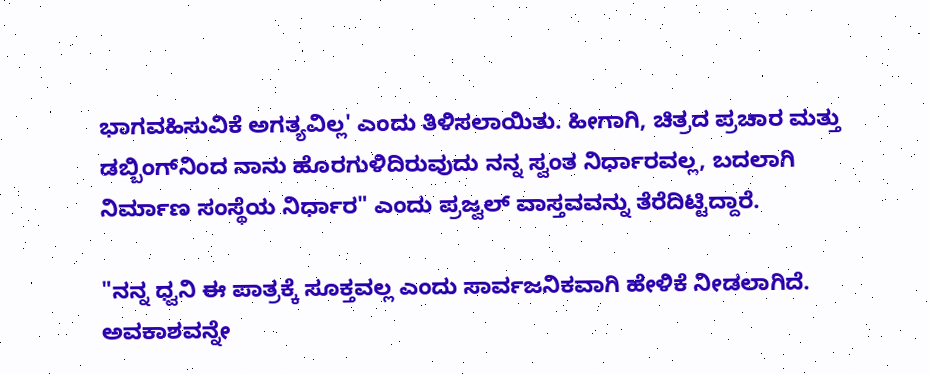ಭಾಗವಹಿಸುವಿಕೆ ಅಗತ್ಯವಿಲ್ಲ' ಎಂದು ತಿಳಿಸಲಾಯಿತು. ಹೀಗಾಗಿ, ಚಿತ್ರದ ಪ್ರಚಾರ ಮತ್ತು ಡಬ್ಬಿಂಗ್‌ನಿಂದ ನಾನು ಹೊರಗುಳಿದಿರುವುದು ನನ್ನ ಸ್ವಂತ ನಿರ್ಧಾರವಲ್ಲ, ಬದಲಾಗಿ ನಿರ್ಮಾಣ ಸಂಸ್ಥೆಯ ನಿರ್ಧಾರ" ಎಂದು ಪ್ರಜ್ವಲ್ ವಾಸ್ತವವನ್ನು ತೆರೆದಿಟ್ಟಿದ್ದಾರೆ.

"ನನ್ನ ಧ್ವನಿ ಈ ಪಾತ್ರಕ್ಕೆ ಸೂಕ್ತವಲ್ಲ ಎಂದು ಸಾರ್ವಜನಿಕವಾಗಿ ಹೇಳಿಕೆ ನೀಡಲಾಗಿದೆ. ಅವಕಾಶವನ್ನೇ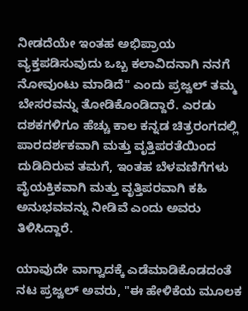ನೀಡದೆಯೇ ಇಂತಹ ಅಭಿಪ್ರಾಯ ವ್ಯಕ್ತಪಡಿಸುವುದು ಒಬ್ಬ ಕಲಾವಿದನಾಗಿ ನನಗೆ ನೋವುಂಟು ಮಾಡಿದೆ" ಎಂದು ಪ್ರಜ್ವಲ್ ತಮ್ಮ ಬೇಸರವನ್ನು ತೋಡಿಕೊಂಡಿದ್ದಾರೆ. ಎರಡು ದಶಕಗಳಿಗೂ ಹೆಚ್ಚು ಕಾಲ ಕನ್ನಡ ಚಿತ್ರರಂಗದಲ್ಲಿ ಪಾರದರ್ಶಕವಾಗಿ ಮತ್ತು ವೃತ್ತಿಪರತೆಯಿಂದ ದುಡಿದಿರುವ ತಮಗೆ, ಇಂತಹ ಬೆಳವಣಿಗೆಗಳು ವೈಯಕ್ತಿಕವಾಗಿ ಮತ್ತು ವೃತ್ತಿಪರವಾಗಿ ಕಹಿ ಅನುಭವವನ್ನು ನೀಡಿವೆ ಎಂದು ಅವರು ತಿಳಿಸಿದ್ದಾರೆ.

ಯಾವುದೇ ವಾಗ್ವಾದಕ್ಕೆ ಎಡೆಮಾಡಿಕೊಡದಂತೆ ನಟ ಪ್ರಜ್ವಲ್ ಅವರು, "ಈ ಹೇಳಿಕೆಯ ಮೂಲಕ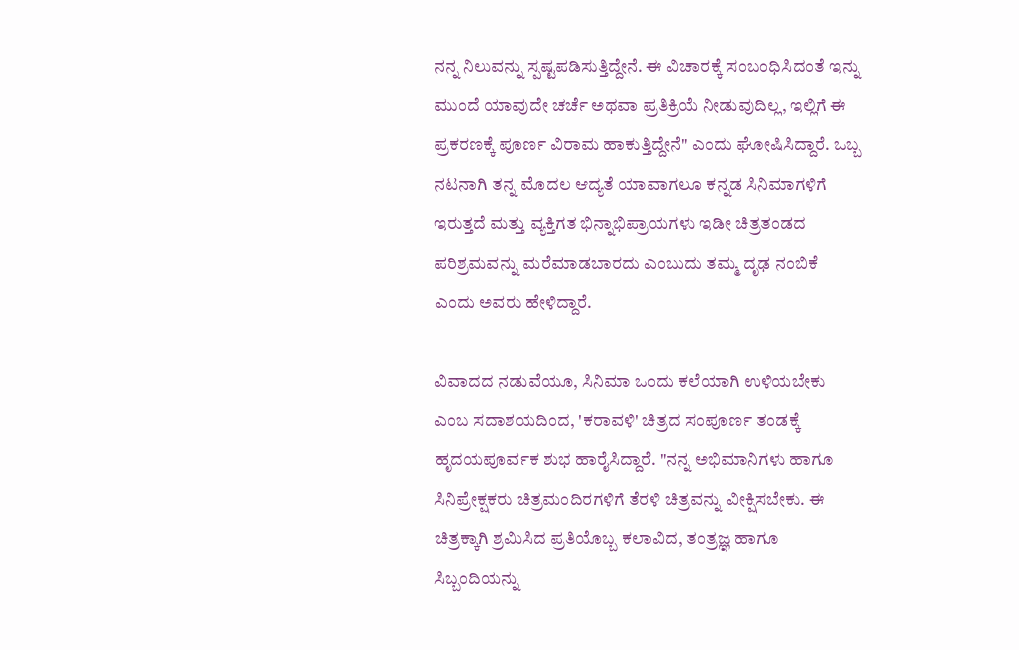ನನ್ನ ನಿಲುವನ್ನು ಸ್ಪಷ್ಟಪಡಿಸುತ್ತಿದ್ದೇನೆ. ಈ ವಿಚಾರಕ್ಕೆ ಸಂಬಂಧಿಸಿದಂತೆ ಇನ್ನು ಮುಂದೆ ಯಾವುದೇ ಚರ್ಚೆ ಅಥವಾ ಪ್ರತಿಕ್ರಿಯೆ ನೀಡುವುದಿಲ್ಲ, ಇಲ್ಲಿಗೆ ಈ ಪ್ರಕರಣಕ್ಕೆ ಪೂರ್ಣ ವಿರಾಮ ಹಾಕುತ್ತಿದ್ದೇನೆ" ಎಂದು ಘೋಷಿಸಿದ್ದಾರೆ. ಒಬ್ಬ ನಟನಾಗಿ ತನ್ನ ಮೊದಲ ಆದ್ಯತೆ ಯಾವಾಗಲೂ ಕನ್ನಡ ಸಿನಿಮಾಗಳಿಗೆ ಇರುತ್ತದೆ ಮತ್ತು ವ್ಯಕ್ತಿಗತ ಭಿನ್ನಾಭಿಪ್ರಾಯಗಳು ಇಡೀ ಚಿತ್ರತಂಡದ ಪರಿಶ್ರಮವನ್ನು ಮರೆಮಾಡಬಾರದು ಎಂಬುದು ತಮ್ಮ ದೃಢ ನಂಬಿಕೆ ಎಂದು ಅವರು ಹೇಳಿದ್ದಾರೆ.

ವಿವಾದದ ನಡುವೆಯೂ, ಸಿನಿಮಾ ಒಂದು ಕಲೆಯಾಗಿ ಉಳಿಯಬೇಕು ಎಂಬ ಸದಾಶಯದಿಂದ, 'ಕರಾವಳಿ' ಚಿತ್ರದ ಸಂಪೂರ್ಣ ತಂಡಕ್ಕೆ ಹೃದಯಪೂರ್ವಕ ಶುಭ ಹಾರೈಸಿದ್ದಾರೆ. "ನನ್ನ ಅಭಿಮಾನಿಗಳು ಹಾಗೂ ಸಿನಿಪ್ರೇಕ್ಷಕರು ಚಿತ್ರಮಂದಿರಗಳಿಗೆ ತೆರಳಿ ಚಿತ್ರವನ್ನು ವೀಕ್ಷಿಸಬೇಕು. ಈ ಚಿತ್ರಕ್ಕಾಗಿ ಶ್ರಮಿಸಿದ ಪ್ರತಿಯೊಬ್ಬ ಕಲಾವಿದ, ತಂತ್ರಜ್ಞ ಹಾಗೂ ಸಿಬ್ಬಂದಿಯನ್ನು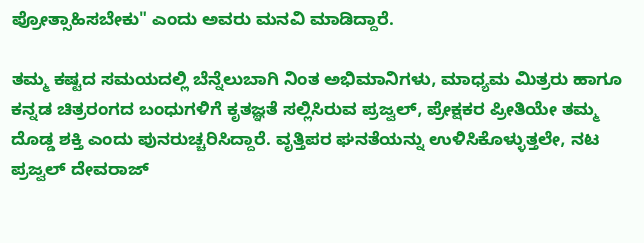ಪ್ರೋತ್ಸಾಹಿಸಬೇಕು" ಎಂದು ಅವರು ಮನವಿ ಮಾಡಿದ್ದಾರೆ.

ತಮ್ಮ ಕಷ್ಟದ ಸಮಯದಲ್ಲಿ ಬೆನ್ನೆಲುಬಾಗಿ ನಿಂತ ಅಭಿಮಾನಿಗಳು, ಮಾಧ್ಯಮ ಮಿತ್ರರು ಹಾಗೂ ಕನ್ನಡ ಚಿತ್ರರಂಗದ ಬಂಧುಗಳಿಗೆ ಕೃತಜ್ಞತೆ ಸಲ್ಲಿಸಿರುವ ಪ್ರಜ್ವಲ್, ಪ್ರೇಕ್ಷಕರ ಪ್ರೀತಿಯೇ ತಮ್ಮ ದೊಡ್ಡ ಶಕ್ತಿ ಎಂದು ಪುನರುಚ್ಚರಿಸಿದ್ದಾರೆ. ವೃತ್ತಿಪರ ಘನತೆಯನ್ನು ಉಳಿಸಿಕೊಳ್ಳುತ್ತಲೇ, ನಟ ಪ್ರಜ್ವಲ್ ದೇವರಾಜ್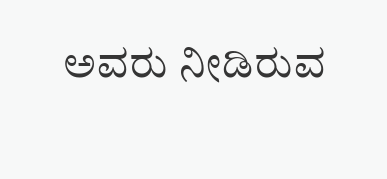ಅವರು ನೀಡಿರುವ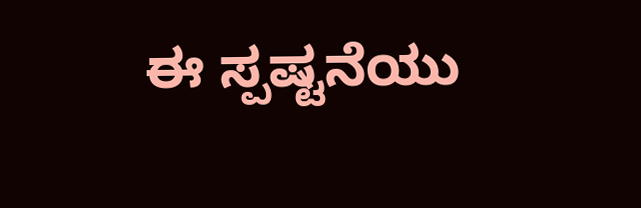ಈ ಸ್ಪಷ್ಟನೆಯು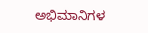ಅಭಿಮಾನಿಗಳ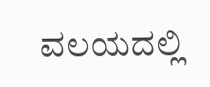ವಲಯದಲ್ಲಿ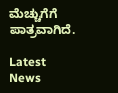ಮೆಚ್ಚುಗೆಗೆ ಪಾತ್ರವಾಗಿದೆ.

Latest News